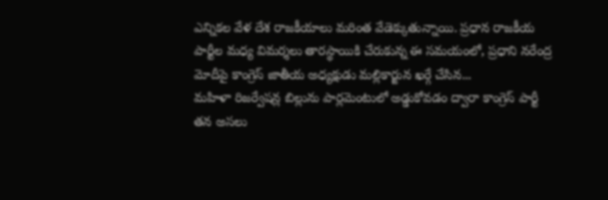ఎన్నికల వేళ దేశ రాజకీయాలు మరింత వేడెక్కుతున్నాయి. ప్రధాన రాజకీయ పార్టీల మధ్య విమర్శలు తారస్థాయికి చేరుకున్న ఈ సమయంలో, ప్రధాని నరేంద్ర మోదీపై కాంగ్రెస్ జాతీయ అధ్యక్షుడు మల్లికార్జున ఖర్గే చేసిన...
మహిళా రిజర్వేషన్ల బిల్లును పార్లమెంటులో అడ్డుకోవడం ద్వారా కాంగ్రెస్ పార్టీ తన అసలు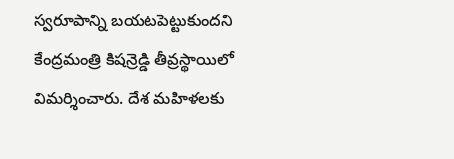స్వరూపాన్ని బయటపెట్టుకుందని కేంద్రమంత్రి కిషన్రెడ్డి తీవ్రస్థాయిలో విమర్శించారు. దేశ మహిళలకు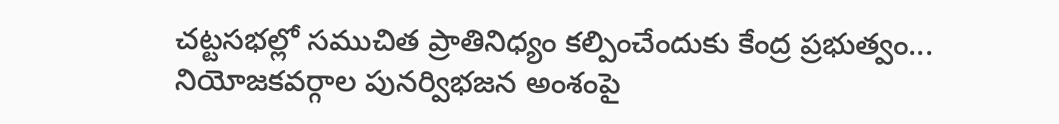చట్టసభల్లో సముచిత ప్రాతినిధ్యం కల్పించేందుకు కేంద్ర ప్రభుత్వం...
నియోజకవర్గాల పునర్విభజన అంశంపై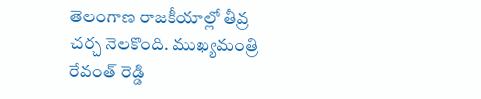తెలంగాణ రాజకీయాల్లో తీవ్ర చర్చ నెలకొంది. ముఖ్యమంత్రి రేవంత్ రెడ్డి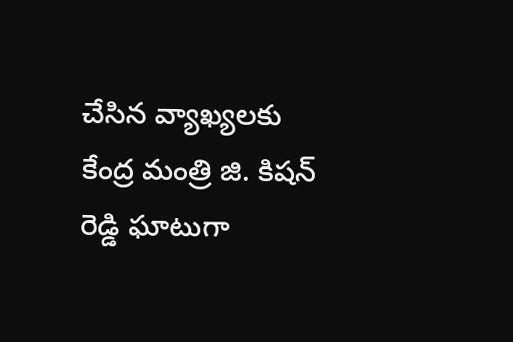చేసిన వ్యాఖ్యలకు కేంద్ర మంత్రి జి. కిషన్ రెడ్డి ఘాటుగా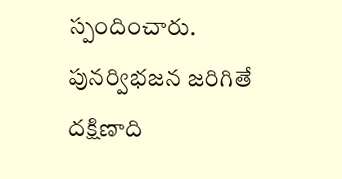స్పందించారు. పునర్విభజన జరిగితే దక్షిణాది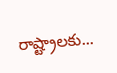రాష్ట్రాలకు...